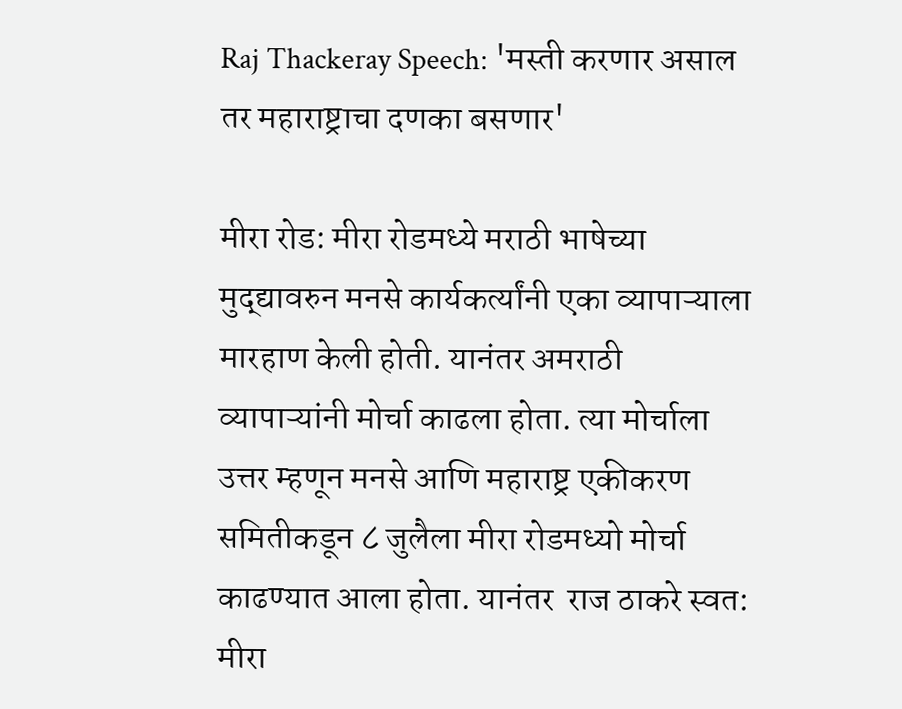Raj Thackeray Speech: 'मस्ती करणार असाल तर महाराष्ट्राचा दणका बसणार'

मीरा रोड: मीरा रोडमध्ये मराठी भाषेच्या मुद्द्यावरुन मनसे कार्यकर्त्यांनी एका व्यापाऱ्याला मारहाण केली होती. यानंतर अमराठी व्यापाऱ्यांनी मोर्चा काढला होता. त्या मोर्चाला उत्तर म्हणून मनसे आणि महाराष्ट्र एकीकरण समितीकडून ८ जुलैला मीरा रोडमध्यो मोर्चा काढण्यात आला होता. यानंतर  राज ठाकरे स्वत: मीरा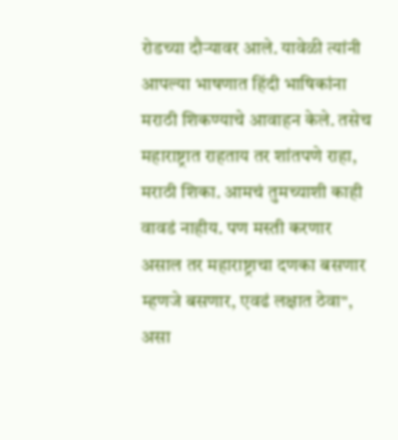रोडच्या दौऱ्यावर आले. यावेळी त्यांनी आपल्या भाषणात हिंदी भाषिकांना मराठी शिकण्याचे आवाहन केले. तसेच महाराष्ट्रात राहताय तर शांतपणे राहा, मराठी शिका. आमचं तुमच्याशी काही वावडं नाहीय. पण मस्ती करणार असाल तर महाराष्ट्राचा दणका बसणार म्हणजे बसणार, एवढं लक्षात ठेवा", असा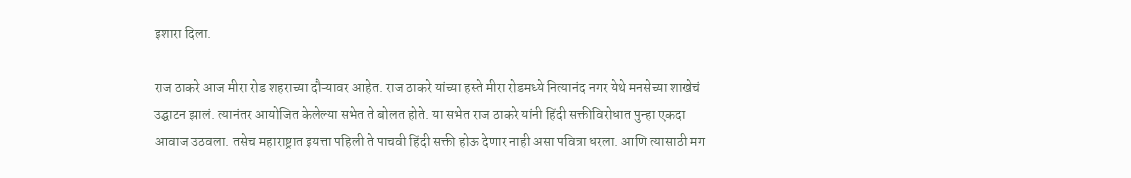इशारा दिला.

राज ठाकरे आज मीरा रोड शहराच्या दौऱ्यावर आहेत. राज ठाकरे यांच्या हस्ते मीरा रोडमध्ये नित्यानंद नगर येथे मनसेच्या शाखेचं उद्घाटन झालं. त्यानंतर आयोजित केलेल्या सभेत ते बोलत होते. या सभेत राज ठाकरे यांनी हिंदी सक्तीविरोधात पुन्हा एकदा आवाज उठवला. तसेच महाराष्ट्रात इयत्ता पहिली ते पाचवी हिंदी सक्ती होऊ देणार नाही असा पवित्रा धरला. आणि त्यासाठी मग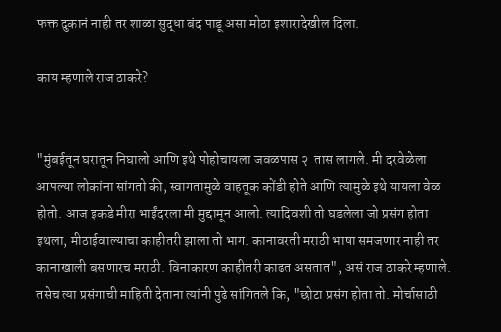फक्त दुकानं नाही तर शाळा सुद्धा बंद पाडू असा मोठा इशारादेखील दिला.

काय म्हणाले राज ठाकरे?


"मुंबईतून घरातून निघालो आणि इथे पोहोचायला जवळपास २  तास लागले. मी दरवेळेला आपल्या लोकांना सांगतो की, स्वागतामुळे वाहतूक कोंडी होते आणि त्यामुळे इथे यायला वेळ होतो. आज इकडे मीरा भाईंदरला मी मुद्दामून आलो. त्यादिवशी तो घडलेला जो प्रसंग होता इथला, मीठाईवाल्याचा काहीतरी झाला तो भाग. कानावरती मराठी भाषा समजणार नाही तर कानाखाली बसणारच मराठी. विनाकारण काहीतरी काढत असतात", असं राज ठाकरे म्हणाले. तसेच त्या प्रसंगाची माहिती देताना त्यांनी पुढे सांगितले कि, "छोटा प्रसंग होता तो. मोर्चासाठी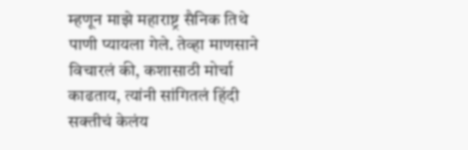म्हणून माझे महाराष्ट्र सैनिक तिथे पाणी प्यायला गेले. तेव्हा माणसाने विचारलं की, कशासाठी मोर्चा काढताय, त्यांनी सांगितलं हिंदी सक्तीचं केलंय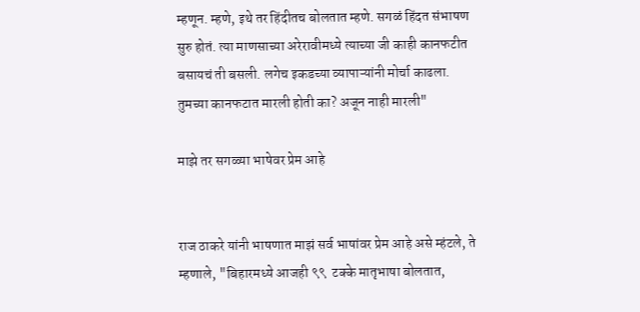म्हणून. म्हणे, इथे तर हिंदीतच बोलतात म्हणे. सगळं हिंदत संभाषण सुरु होतं. त्या माणसाच्या अरेरावीमध्ये त्याच्या जी काही कानफटीत बसायचं ती बसली. लगेच इकडच्या व्यापाऱ्यांनी मोर्चा काढला. तुमच्या कानफटात मारली होती का? अजून नाही मारली"

माझे तर सगळ्या भाषेवर प्रेम आहे


राज ठाकरे यांनी भाषणात माझं सर्व भाषांवर प्रेम आहे असे म्हंटले, ते म्हणाले, "बिहारमध्ये आजही ९९  टक्के मातृभाषा बोलतात,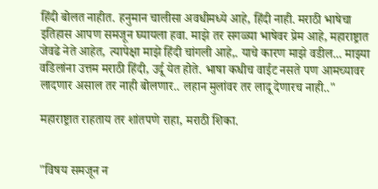हिंदी बोलत नाहीत. हनुमान चालीसा अवधीमध्ये आहे, हिंदी नाही. मराठी भाषेचा इतिहास आपण समजून घ्यायला हवा. माझे तर सगळ्या भाषेवर प्रेम आहे, महाराष्ट्रात जेवढे नेते आहेत, त्यापेक्षा माझे हिंदी चांगली आहे,. याचे कारण माझे वडील... माझ्या वडिलांना उत्तम मराठी हिंदी, उर्दू येत होते. भाषा कधीच वाईट नसते पण आमच्यावर लादणार असाल तर नाही बोलणार.. लहान मुलांवर तर लादू देणारच नाही.."

महाराष्ट्रात राहताय तर शांतपणे राहा, मराठी शिका.


"विषय समजून न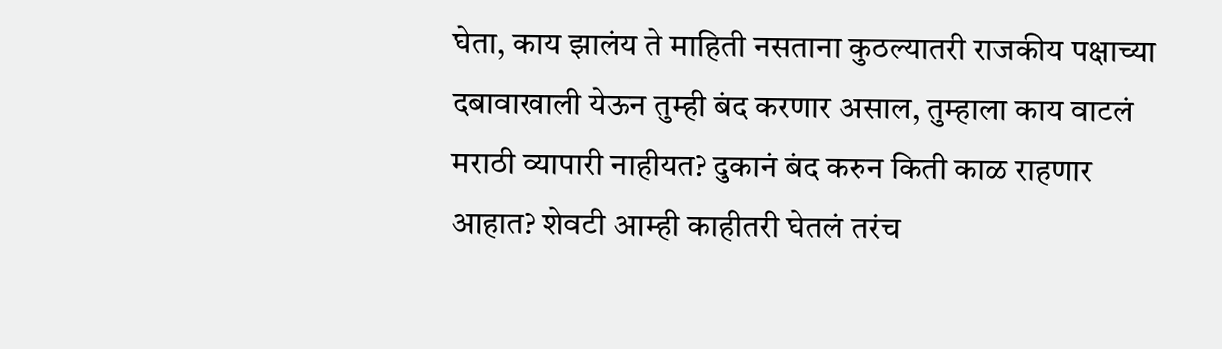घेता, काय झालंय ते माहिती नसताना कुठल्यातरी राजकीय पक्षाच्या दबावाखाली येऊन तुम्ही बंद करणार असाल, तुम्हाला काय वाटलं मराठी व्यापारी नाहीयत? दुकानं बंद करुन किती काळ राहणार आहात? शेवटी आम्ही काहीतरी घेतलं तरंच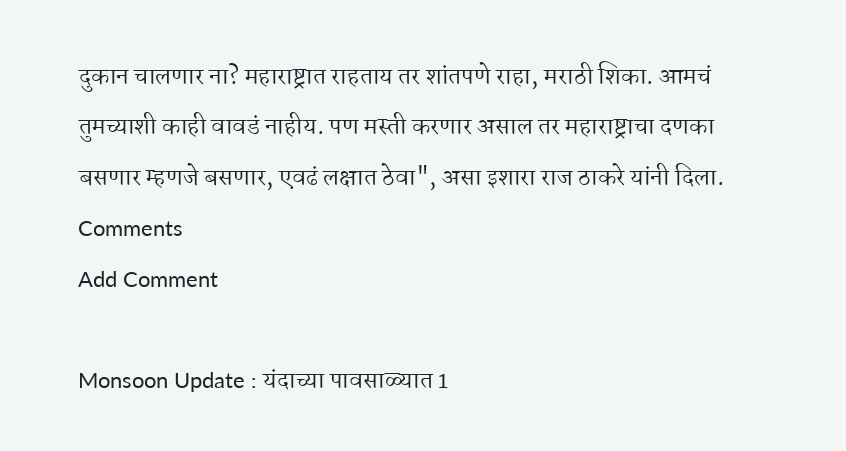दुकान चालणार ना? महाराष्ट्रात राहताय तर शांतपणे राहा, मराठी शिका. आमचं तुमच्याशी काही वावडं नाहीय. पण मस्ती करणार असाल तर महाराष्ट्राचा दणका बसणार म्हणजे बसणार, एवढं लक्षात ठेवा", असा इशारा राज ठाकरे यांनी दिला.
Comments
Add Comment

Monsoon Update : यंदाच्या पावसाळ्यात 1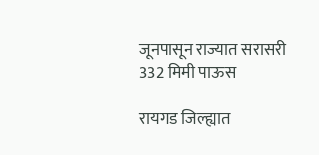जूनपासून राज्यात सरासरी 332 मिमी पाऊस

रायगड जिल्ह्यात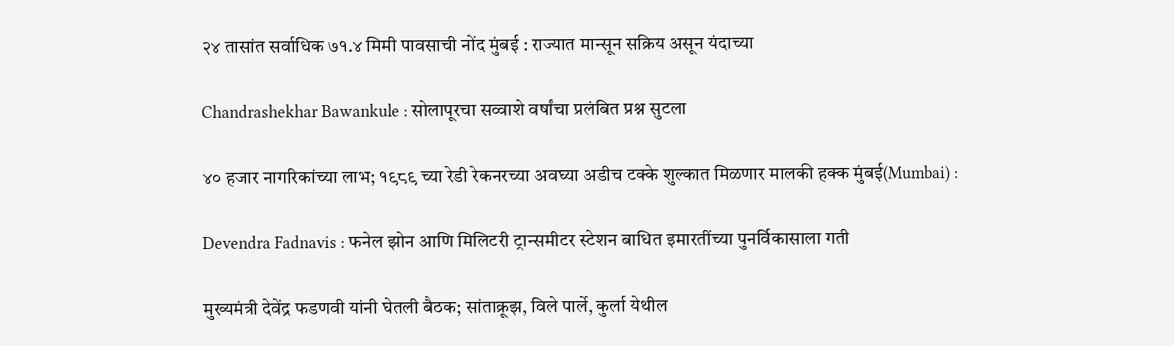२४ तासांत सर्वाधिक ७१.४ मिमी पावसाची नोंद मुंबई : राज्यात मान्सून सक्रिय असून यंदाच्या

Chandrashekhar Bawankule : सोलापूरचा सव्वाशे वर्षांचा प्रलंबित प्रश्न सुटला

४० हजार नागरिकांच्या लाभ; १९८९ च्या रेडी रेकनरच्या अवघ्या अडीच टक्के शुल्कात मिळणार मालकी हक्क मुंबई(Mumbai) :

Devendra Fadnavis : फनेल झोन आणि मिलिटरी ट्रान्समीटर स्टेशन बाधित इमारतींच्या पुनर्विकासाला गती

मुख्यमंत्री देवेंद्र फडणवी यांनी घेतली बैठक; सांताक्रूझ, विले पार्ले, कुर्ला येथील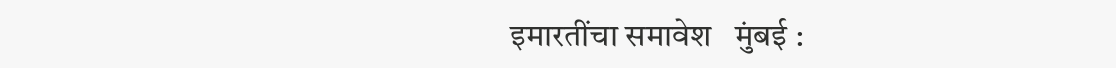इमारतींचा समावेश   मुंबई :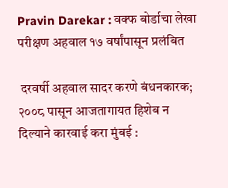Pravin Darekar : वक्फ बोर्डाचा लेखा परीक्षण अहवाल १७ वर्षांपासून प्रलंबित

 दरवर्षी अहवाल सादर करणे बंधनकारक; २००८ पासून आजतागायत हिशेब न दिल्याने कारवाई करा मुंबई :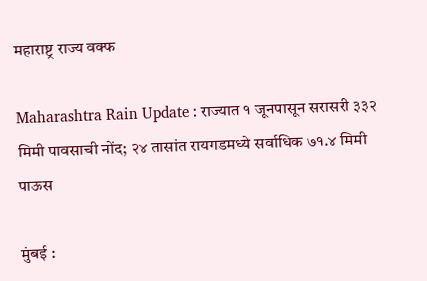महाराष्ट्र राज्य वक्फ

Maharashtra Rain Update : राज्यात १ जूनपासून सरासरी ३३२ मिमी पावसाची नोंद; २४ तासांत रायगडमध्ये सर्वाधिक ७१.४ मिमी पाऊस

मुंबई :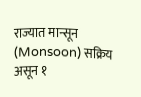राज्यात मान्सून (Monsoon) सक्रिय असून १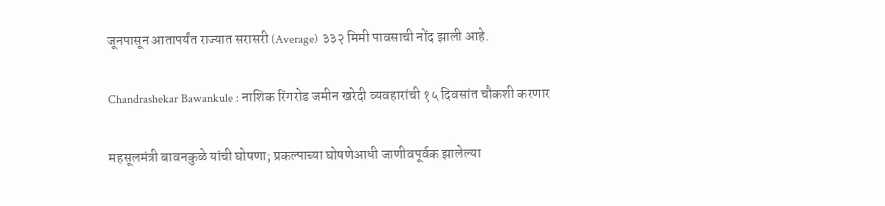जूनपासून आतापर्यंत राज्यात सरासरी (Average) ३३२ मिमी पावसाची नोंद झाली आहे.

Chandrashekar Bawankule : नाशिक रिंगरोड जमीन खरेदी व्यवहारांची १५ दिवसांत चौकशी करणार

महसूलमंत्री बावनकुळे यांची घोषणा; प्रकल्पाच्या घोषणेआधी जाणीवपूर्वक झालेल्या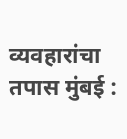व्यवहारांचा तपास मुंबई :